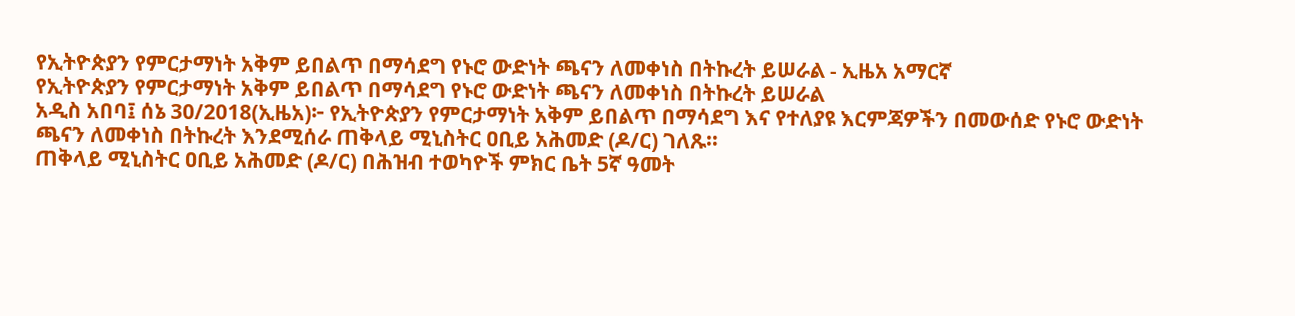የኢትዮጵያን የምርታማነት አቅም ይበልጥ በማሳደግ የኑሮ ውድነት ጫናን ለመቀነስ በትኩረት ይሠራል - ኢዜአ አማርኛ
የኢትዮጵያን የምርታማነት አቅም ይበልጥ በማሳደግ የኑሮ ውድነት ጫናን ለመቀነስ በትኩረት ይሠራል
አዲስ አበባ፤ ሰኔ 30/2018(ኢዜአ)፦ የኢትዮጵያን የምርታማነት አቅም ይበልጥ በማሳደግ እና የተለያዩ እርምጃዎችን በመውሰድ የኑሮ ውድነት ጫናን ለመቀነስ በትኩረት እንደሚሰራ ጠቅላይ ሚኒስትር ዐቢይ አሕመድ (ዶ/ር) ገለጹ።
ጠቅላይ ሚኒስትር ዐቢይ አሕመድ (ዶ/ር) በሕዝብ ተወካዮች ምክር ቤት 5ኛ ዓመት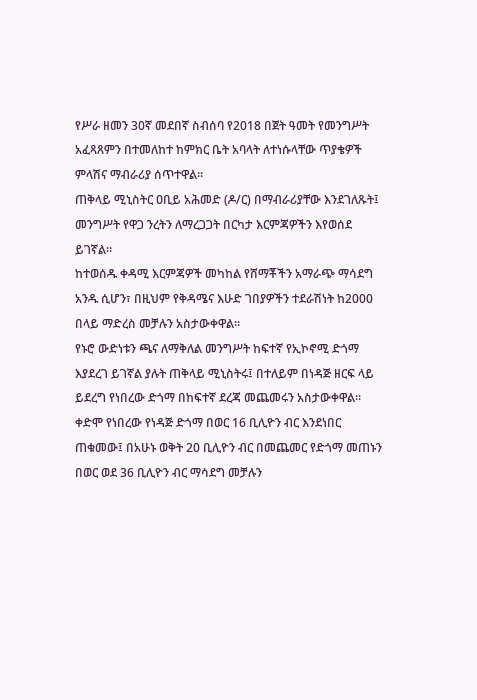የሥራ ዘመን 30ኛ መደበኛ ስብሰባ የ2018 በጀት ዓመት የመንግሥት አፈጻጸምን በተመለከተ ከምክር ቤት አባላት ለተነሱላቸው ጥያቄዎች ምላሽና ማብራሪያ ሰጥተዋል።
ጠቅላይ ሚኒስትር ዐቢይ አሕመድ (ዶ/ር) በማብራሪያቸው እንደገለጹት፤ መንግሥት የዋጋ ንረትን ለማረጋጋት በርካታ እርምጃዎችን እየወሰደ ይገኛል።
ከተወሰዱ ቀዳሚ እርምጃዎች መካከል የሸማቾችን አማራጭ ማሳደግ አንዱ ሲሆን፣ በዚህም የቅዳሜና እሁድ ገበያዎችን ተደራሽነት ከ2000 በላይ ማድረስ መቻሉን አስታውቀዋል።
የኑሮ ውድነቱን ጫና ለማቅለል መንግሥት ከፍተኛ የኢኮኖሚ ድጎማ እያደረገ ይገኛል ያሉት ጠቅላይ ሚኒስትሩ፤ በተለይም በነዳጅ ዘርፍ ላይ ይደረግ የነበረው ድጎማ በከፍተኛ ደረጃ መጨመሩን አስታውቀዋል።
ቀድሞ የነበረው የነዳጅ ድጎማ በወር 16 ቢሊዮን ብር እንደነበር ጠቁመው፤ በአሁኑ ወቅት 20 ቢሊዮን ብር በመጨመር የድጎማ መጠኑን በወር ወደ 36 ቢሊዮን ብር ማሳደግ መቻሉን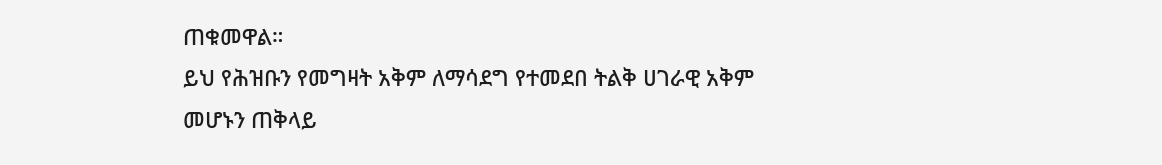ጠቁመዋል።
ይህ የሕዝቡን የመግዛት አቅም ለማሳደግ የተመደበ ትልቅ ሀገራዊ አቅም መሆኑን ጠቅላይ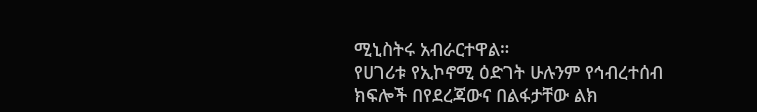ሚኒስትሩ አብራርተዋል።
የሀገሪቱ የኢኮኖሚ ዕድገት ሁሉንም የኅብረተሰብ ክፍሎች በየደረጃውና በልፋታቸው ልክ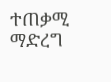ተጠቃሚ ማድረግ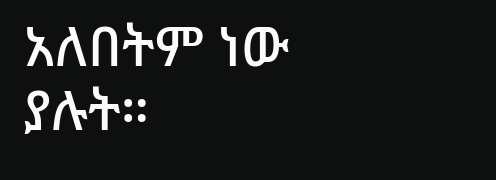አለበትም ነው ያሉት።